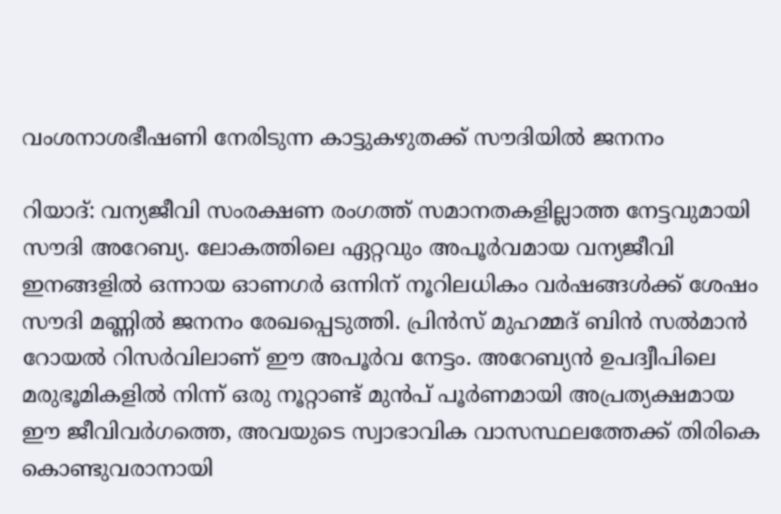വംശനാശഭീഷണി നേരിടുന്ന കാട്ടുകഴുതക്ക് സൗദിയിൽ ജനനം

റിയാദ്: വന്യജീവി സംരക്ഷണ രംഗത്ത് സമാനതകളില്ലാത്ത നേട്ടവുമായി സൗദി അറേബ്യ. ലോകത്തിലെ ഏറ്റവും അപൂർവമായ വന്യജീവി ഇനങ്ങളിൽ ഒന്നായ ഓണഗർ ഒന്നിന് നൂറിലധികം വർഷങ്ങൾക്ക് ശേഷം സൗദി മണ്ണിൽ ജനനം രേഖപ്പെടുത്തി. പ്രിൻസ് മുഹമ്മദ് ബിൻ സൽമാൻ റോയൽ റിസർവിലാണ് ഈ അപൂർവ നേട്ടം. അറേബ്യൻ ഉപദ്വീപിലെ മരുഭൂമികളിൽ നിന്ന് ഒരു നൂറ്റാണ്ട് മുൻപ് പൂർണമായി അപ്രത്യക്ഷമായ ഈ ജീവിവർഗത്തെ, അവയുടെ സ്വാഭാവിക വാസസ്ഥലത്തേക്ക് തിരികെ കൊണ്ടുവരാനായി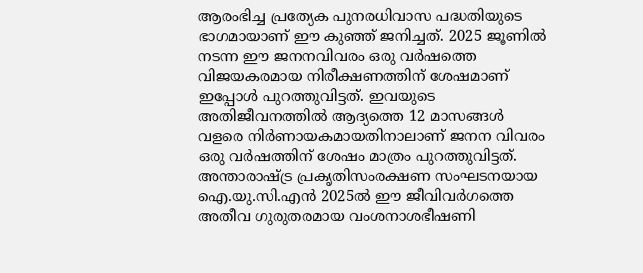ആരംഭിച്ച പ്രത്യേക പുനരധിവാസ പദ്ധതിയുടെ ഭാഗമായാണ് ഈ കുഞ്ഞ് ജനിച്ചത്. 2025 ജൂണിൽ നടന്ന ഈ ജനനവിവരം ഒരു വർഷത്തെ വിജയകരമായ നിരീക്ഷണത്തിന് ശേഷമാണ് ഇപ്പോൾ പുറത്തുവിട്ടത്. ഇവയുടെ അതിജീവനത്തിൽ ആദ്യത്തെ 12 മാസങ്ങൾ വളരെ നിർണായകമായതിനാലാണ് ജനന വിവരം ഒരു വർഷത്തിന് ശേഷം മാത്രം പുറത്തുവിട്ടത്. അന്താരാഷ്ട്ര പ്രകൃതിസംരക്ഷണ സംഘടനയായ ഐ.യു.സി.എൻ 2025ൽ ഈ ജീവിവർഗത്തെ അതീവ ഗുരുതരമായ വംശനാശഭീഷണി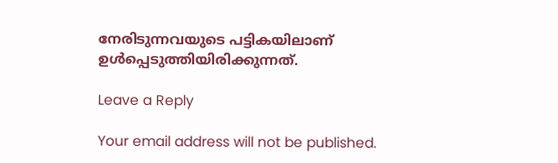നേരിടുന്നവയുടെ പട്ടികയിലാണ് ഉൾപ്പെടുത്തിയിരിക്കുന്നത്.

Leave a Reply

Your email address will not be published.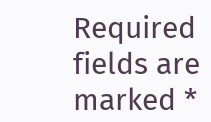Required fields are marked *